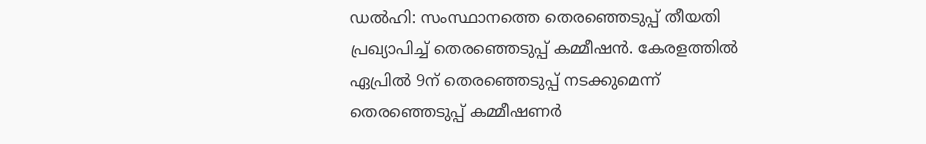ഡൽഹി: സംസ്ഥാനത്തെ തെരഞ്ഞെടുപ്പ് തീയതി പ്രഖ്യാപിച്ച് തെരഞ്ഞെടുപ്പ് കമ്മീഷൻ. കേരളത്തിൽ ഏപ്രിൽ 9ന് തെരഞ്ഞെടുപ്പ് നടക്കുമെന്ന് തെരഞ്ഞെടുപ്പ് കമ്മീഷണർ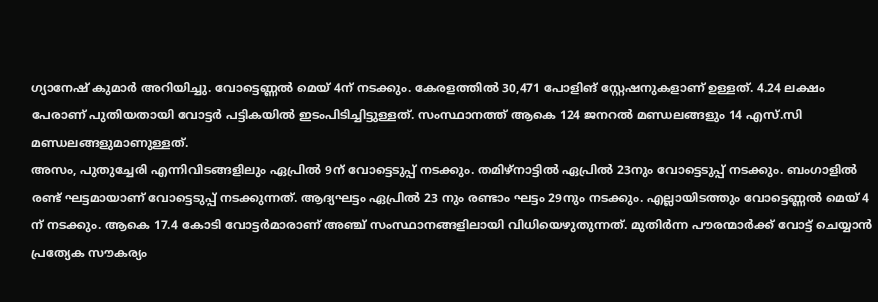ഗ്യാനേഷ് കുമാർ അറിയിച്ചു. വോട്ടെണ്ണൽ മെയ് 4ന് നടക്കും. കേരളത്തിൽ 30,471 പോളിങ് സ്റ്റേഷനുകളാണ് ഉള്ളത്. 4.24 ലക്ഷം പേരാണ് പുതിയതായി വോട്ടർ പട്ടികയിൽ ഇടംപിടിച്ചിട്ടുള്ളത്. സംസ്ഥാനത്ത് ആകെ 124 ജനറൽ മണ്ഡലങ്ങളും 14 എസ്.സി മണ്ഡലങ്ങളുമാണുള്ളത്.
അസം, പുതുച്ചേരി എന്നിവിടങ്ങളിലും ഏപ്രിൽ 9ന് വോട്ടെടുപ്പ് നടക്കും. തമിഴ്നാട്ടിൽ ഏപ്രിൽ 23നും വോട്ടെടുപ്പ് നടക്കും. ബംഗാളിൽ രണ്ട് ഘട്ടമായാണ് വോട്ടെടുപ്പ് നടക്കുന്നത്. ആദ്യഘട്ടം ഏപ്രിൽ 23 നും രണ്ടാം ഘട്ടം 29നും നടക്കും. എല്ലായിടത്തും വോട്ടെണ്ണൽ മെയ് 4 ന് നടക്കും. ആകെ 17.4 കോടി വോട്ടർമാരാണ് അഞ്ച് സംസ്ഥാനങ്ങളിലായി വിധിയെഴുതുന്നത്. മുതിർന്ന പൗരന്മാർക്ക് വോട്ട് ചെയ്യാൻ പ്രത്യേക സൗകര്യം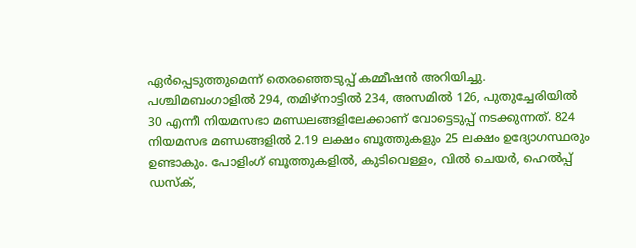ഏർപ്പെടുത്തുമെന്ന് തെരഞ്ഞെടുപ്പ് കമ്മീഷൻ അറിയിച്ചു.
പശ്ചിമബംഗാളിൽ 294, തമിഴ്നാട്ടിൽ 234, അസമിൽ 126, പുതുച്ചേരിയിൽ 30 എന്നീ നിയമസഭാ മണ്ഡലങ്ങളിലേക്കാണ് വോട്ടെടുപ്പ് നടക്കുന്നത്. 824 നിയമസഭ മണ്ഡങ്ങളിൽ 2.19 ലക്ഷം ബൂത്തുകളും 25 ലക്ഷം ഉദ്യോഗസ്ഥരും ഉണ്ടാകും. പോളിംഗ് ബൂത്തുകളിൽ, കുടിവെള്ളം, വിൽ ചെയർ, ഹെൽപ്പ് ഡസ്ക്,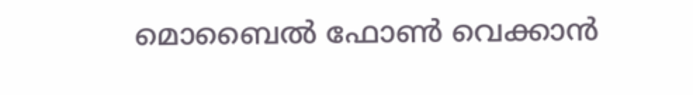മൊബൈൽ ഫോൺ വെക്കാൻ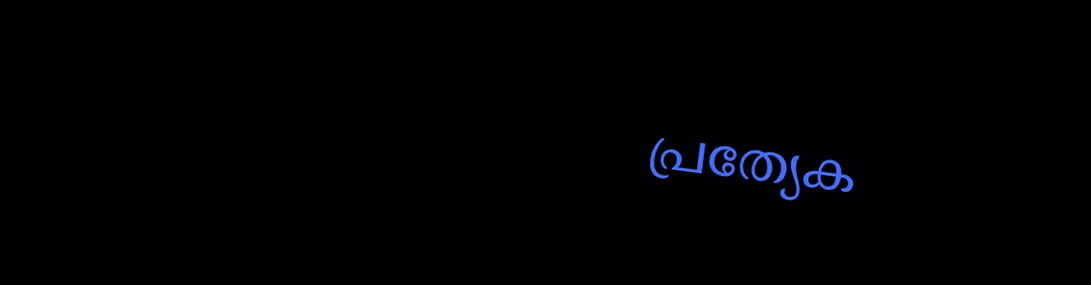പ്രത്യേക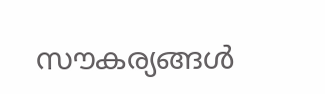സൗകര്യങ്ങൾ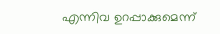എന്നിവ ഉറപ്പാക്കുമെന്ന്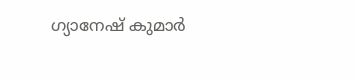ഗ്യാനേഷ് കുമാർ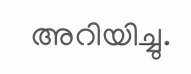അറിയിച്ചു.